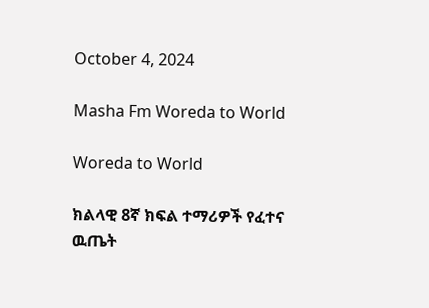October 4, 2024

Masha Fm Woreda to World

Woreda to World

ክልላዊ 8ኛ ክፍል ተማሪዎች የፈተና ዉጤት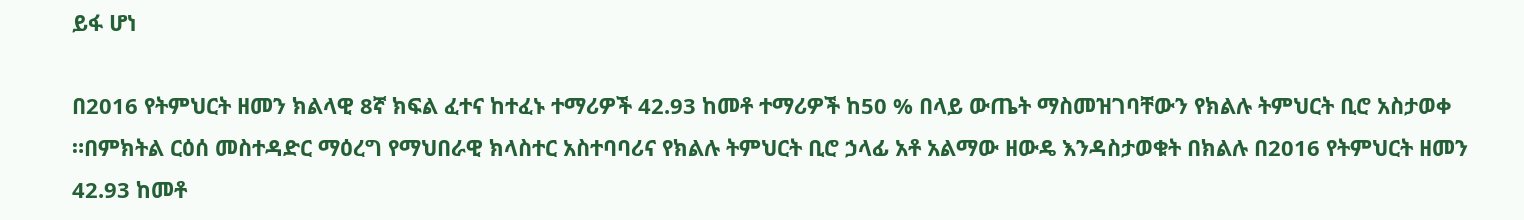ይፋ ሆነ

በ2016 የትምህርት ዘመን ክልላዊ 8ኛ ክፍል ፈተና ከተፈኑ ተማሪዎች 42.93 ከመቶ ተማሪዎች ከ50 % በላይ ውጤት ማስመዝገባቸውን የክልሉ ትምህርት ቢሮ አስታወቀ ።በምክትል ርዕሰ መስተዳድር ማዕረግ የማህበራዊ ክላስተር አስተባባሪና የክልሉ ትምህርት ቢሮ ኃላፊ አቶ አልማው ዘውዴ እንዳስታወቁት በክልሉ በ2016 የትምህርት ዘመን 42.93 ከመቶ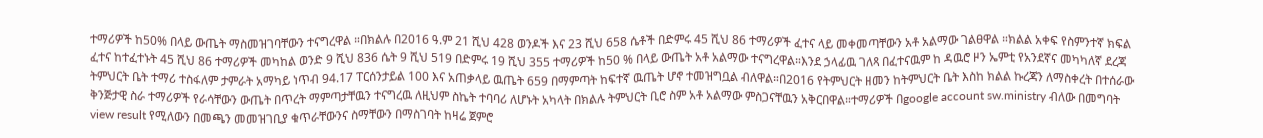ተማሪዎች ከ50% በላይ ውጤት ማስመዝገባቸውን ተናግረዋል ።በክልሉ በ2016 ዓ.ም 21 ሺህ 428 ወንዶች እና 23 ሺህ 658 ሴቶች በድምሩ 45 ሺህ 86 ተማሪዎች ፈተና ላይ መቀመጣቸውን አቶ አልማው ገልፀዋል ።ክልል አቀፍ የስምንተኛ ክፍል ፈተና ከተፈተኑት 45 ሺህ 86 ተማሪዎች መካከል ወንድ 9 ሺህ 836 ሴት 9 ሺህ 519 በድምሩ 19 ሺህ 355 ተማሪዎች ከ50 % በላይ ውጤት አቶ አልማው ተናግረዋል።እንደ ኃላፊዉ ገለጻ በፈተናዉም ከ ዳዉሮ ዞን ኤምቲ የአንደኛና መካካለኛ ደረጃ ትምህርት ቤት ተማሪ ተስፋለም ታምራት አማካይ ነጥብ 94.17 ፐርሰንታይል 100 እና አጠቃላይ ዉጤት 659 በማምጣት ከፍተኛ ዉጤት ሆኖ ተመዝግቧል ብለዋል።በ2016 የትምህርት ዘመን ከትምህርት ቤት እስከ ክልል ኩረጃን ለማስቀረት በተሰራው ቅንጅታዊ ስራ ተማሪዎች የራሳቸውን ውጤት በጥረት ማምጣታቸዉን ተናግረዉ ለዚህም ስኬት ተባባሪ ለሆኑት አካላት በክልሉ ትምህርት ቢሮ ስም አቶ አልማው ምስጋናቸዉን አቅርበዋል።ተማሪዎች በgoogle account sw.ministry ብለው በመግባት view result የሚለውን በመጫን መመዝገቢያ ቁጥራቸውንና ስማቸውን በማስገባት ከዛሬ ጀምሮ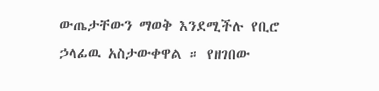ውጤታቸውን ማወቅ እንደሚችሉ የቢሮ ኃላፊዉ አስታውቀዋል ። የዘገበው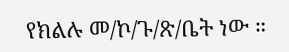የክልሉ መ/ኮ/ጉ/ጽ/ቤት ነው ።